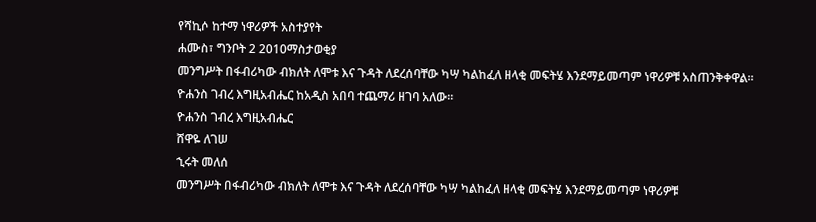የሻኪሶ ከተማ ነዋሪዎች አስተያየት
ሐሙስ፣ ግንቦት 2 2010ማስታወቂያ
መንግሥት በፋብሪካው ብክለት ለሞቱ እና ጉዳት ለደረሰባቸው ካሣ ካልከፈለ ዘላቂ መፍትሄ እንደማይመጣም ነዋሪዎቹ አስጠንቅቀዋል። ዮሐንስ ገብረ እግዚአብሔር ከአዲስ አበባ ተጨማሪ ዘገባ አለው።
ዮሐንስ ገብረ እግዚአብሔር
ሸዋዬ ለገሠ
ኂሩት መለሰ
መንግሥት በፋብሪካው ብክለት ለሞቱ እና ጉዳት ለደረሰባቸው ካሣ ካልከፈለ ዘላቂ መፍትሄ እንደማይመጣም ነዋሪዎቹ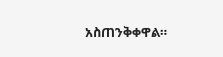አስጠንቅቀዋል።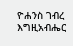ዮሐንስ ገብረ እግዚአብሔር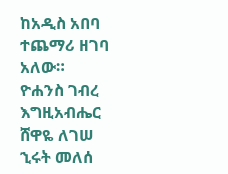ከአዲስ አበባ ተጨማሪ ዘገባ አለው።
ዮሐንስ ገብረ እግዚአብሔር
ሸዋዬ ለገሠ
ኂሩት መለሰ